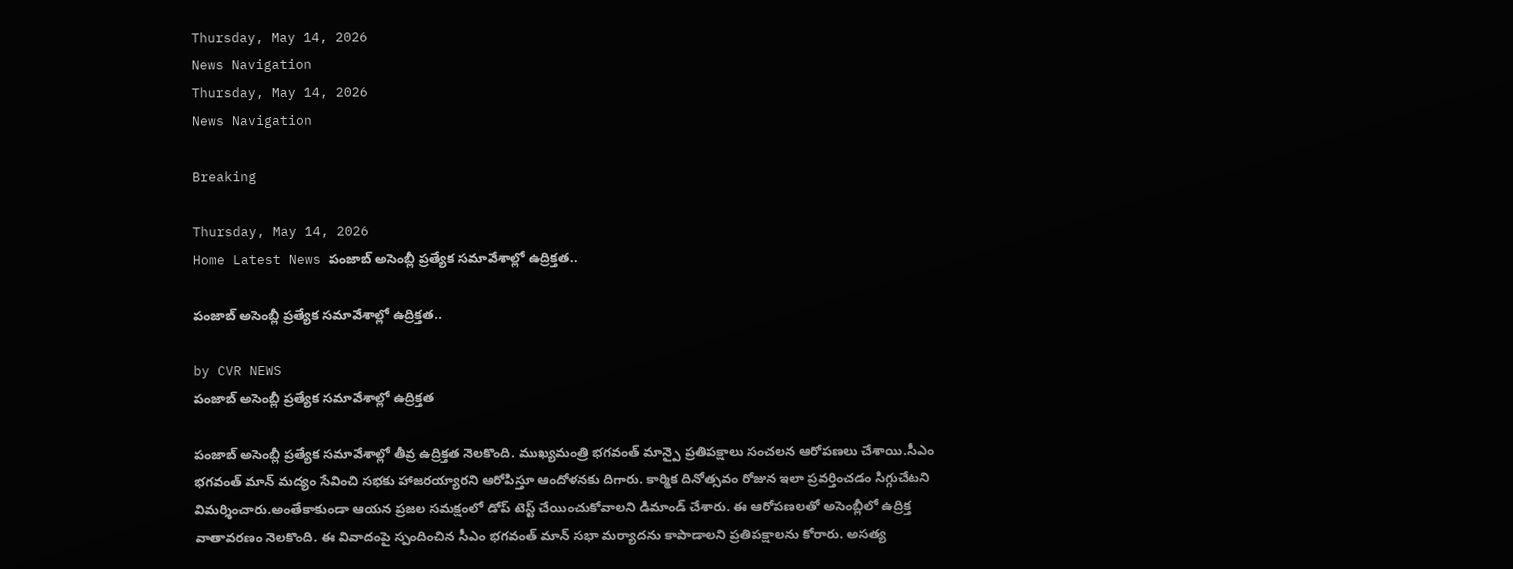Thursday, May 14, 2026
News Navigation
Thursday, May 14, 2026
News Navigation

Breaking

Thursday, May 14, 2026
Home Latest News పంజాబ్ అసెంబ్లీ ప్రత్యేక సమావేశాల్లో ఉద్రిక్తత..

పంజాబ్ అసెంబ్లీ ప్రత్యేక సమావేశాల్లో ఉద్రిక్తత..

by CVR NEWS
పంజాబ్ అసెంబ్లీ ప్రత్యేక సమావేశాల్లో ఉద్రిక్తత

పంజాబ్ అసెంబ్లీ ప్రత్యేక సమావేశాల్లో తీవ్ర ఉద్రిక్తత నెలకొంది. ముఖ్యమంత్రి భగవంత్ మాన్పై ప్రతిపక్షాలు సంచలన ఆరోపణలు చేశాయి.సీఎం భగవంత్ మాన్ మద్యం సేవించి సభకు హాజరయ్యారని ఆరోపిస్తూ ఆందోళనకు దిగారు. కార్మిక దినోత్సవం రోజున ఇలా ప్రవర్తించడం సిగ్గుచేటని విమర్శించారు.అంతేకాకుండా ఆయన ప్రజల సమక్షంలో డోప్ టెస్ట్ చేయించుకోవాలని డిమాండ్ చేశారు. ఈ ఆరోపణలతో అసెంబ్లీలో ఉద్రిక్త వాతావరణం నెలకొంది. ఈ వివాదంపై స్పందించిన సీఎం భగవంత్ మాన్ సభా మర్యాదను కాపాడాలని ప్రతిపక్షాలను కోరారు. అసత్య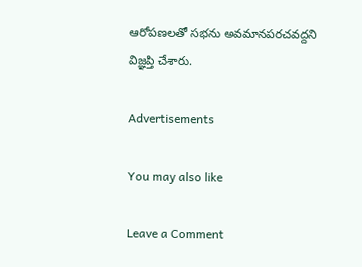ఆరోపణలతో సభను అవమానపరచవద్దని విజ్ఞప్తి చేశారు.

Advertisements

You may also like

Leave a Comment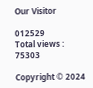Our Visitor

012529
Total views : 75303

Copyright © 2024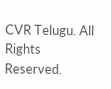CVR Telugu. All Rights Reserved.